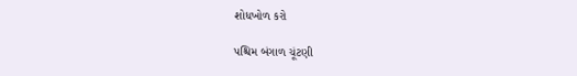શોધખોળ કરો

પશ્ચિમ બંગાળ ચૂંટણી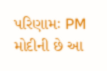પરિણામઃ PM મોદીની છે આ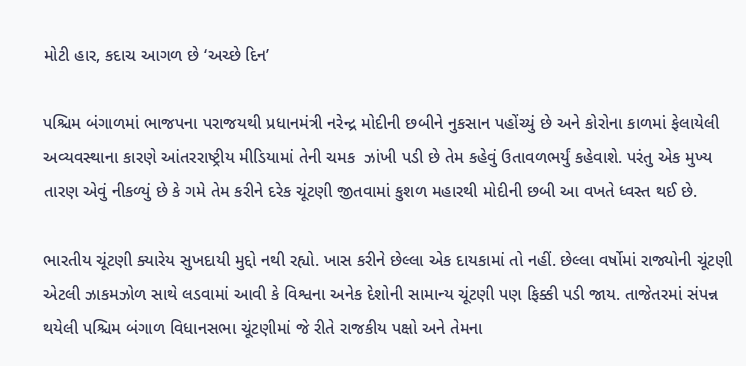મોટી હાર, કદાચ આગળ છે ‘અચ્છે દિન’

પશ્ચિમ બંગાળમાં ભાજપના પરાજયથી પ્રધાનમંત્રી નરેન્દ્ર મોદીની છબીને નુકસાન પહોંચ્યું છે અને કોરોના કાળમાં ફેલાયેલી અવ્યવસ્થાના કારણે આંતરરાષ્ટ્રીય મીડિયામાં તેની ચમક  ઝાંખી પડી છે તેમ કહેવું ઉતાવળભર્યું કહેવાશે. પરંતુ એક મુખ્ય તારણ એવું નીકળ્યું છે કે ગમે તેમ કરીને દરેક ચૂંટણી જીતવામાં કુશળ મહારથી મોદીની છબી આ વખતે ધ્વસ્ત થઈ છે.

ભારતીય ચૂંટણી ક્યારેય સુખદાયી મુદ્દો નથી રહ્યો. ખાસ કરીને છેલ્લા એક દાયકામાં તો નહીં. છેલ્લા વર્ષોમાં રાજ્યોની ચૂંટણી એટલી ઝાકમઝોળ સાથે લડવામાં આવી કે વિશ્વના અનેક દેશોની સામાન્ય ચૂંટણી પણ ફિક્કી પડી જાય. તાજેતરમાં સંપન્ન થયેલી પશ્ચિમ બંગાળ વિધાનસભા ચૂંટણીમાં જે રીતે રાજકીય પક્ષો અને તેમના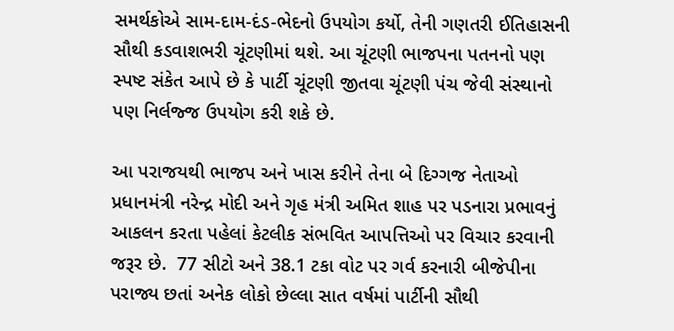સમર્થકોએ સામ-દામ-દંડ-ભેદનો ઉપયોગ કર્યો, તેની ગણતરી ઈતિહાસની સૌથી કડવાશભરી ચૂંટણીમાં થશે. આ ચૂંટણી ભાજપના પતનનો પણ સ્પષ્ટ સંકેત આપે છે કે પાર્ટી ચૂંટણી જીતવા ચૂંટણી પંચ જેવી સંસ્થાનો પણ નિર્લજ્જ ઉપયોગ કરી શકે છે.

આ પરાજયથી ભાજપ અને ખાસ કરીને તેના બે દિગ્ગજ નેતાઓ પ્રધાનમંત્રી નરેન્દ્ર મોદી અને ગૃહ મંત્રી અમિત શાહ પર પડનારા પ્રભાવનું આકલન કરતા પહેલાં કેટલીક સંભવિત આપત્તિઓ પર વિચાર કરવાની જરૂર છે.  77 સીટો અને 38.1 ટકા વોટ પર ગર્વ કરનારી બીજેપીના પરાજ્ય છતાં અનેક લોકો છેલ્લા સાત વર્ષમાં પાર્ટીની સૌથી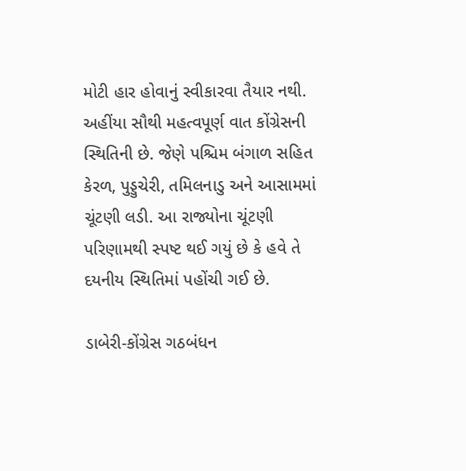મોટી હાર હોવાનું સ્વીકારવા તૈયાર નથી. અહીંયા સૌથી મહત્વપૂર્ણ વાત કોંગ્રેસની સ્થિતિની છે. જેણે પશ્ચિમ બંગાળ સહિત કેરળ, પુડ્ડુચેરી, તમિલનાડુ અને આસામમાં ચૂંટણી લડી. આ રાજ્યોના ચૂંટણી પરિણામથી સ્પષ્ટ થઈ ગયું છે કે હવે તે દયનીય સ્થિતિમાં પહોંચી ગઈ છે.

ડાબેરી-કોંગ્રેસ ગઠબંધન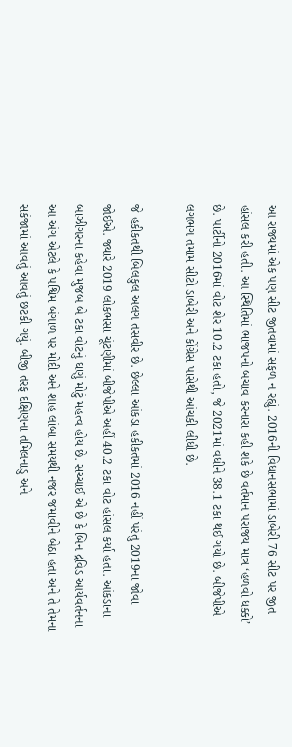આ રાજ્યમાં એક પણ સીટ જીતવામાં સફળ ન રહ્યું. 2016ની વિધાનસભામાં ડાબેરી 76 સીટ પર જીત હાંસલ કરી હતી. આ સ્થિતિમાં ભાજપનો બચાવ કરનારા કહી શકે છે વર્તમાન પરાજય માત્ર ‘હળવો ધક્કો’ છે. પાર્ટીનો 2016માં વોટ શેર 10.2 ટકા હતો, જે 2021માં વધીને 38.1 ટકા થઈ ગયો છે. બીજેપીએ લગભગ તમામ સીટો ડાબેરી અને કોંગ્રેસ પાસેથી આંચકી લીધી છે.

જે હકીકતથી બિલકુલ અલગ તસવીર છે. છેલ્લા આંકડા હકીકતમાં 2016 નહીં પરંતુ 2019ના જોવા જોઈએ. જ્યારે 2019 લોકભસા ચૂંટણીમાં બીજેપીએ અહીં 40.2 ટકા વોટ હાંસલ કર્યા હતા. આંકડાના બાઝીગરના કહેવા મુજબ બે ટકા વોટનું ઘણું મોટું મહત્વ હોય છે. સચ્ચાઈ એ છે કે બિન દ્રવિડ આર્યવર્તનના આ અંગ એટલે કે પશ્વિમ બંગાળ પર મોદી અને શાહ લાંબા સમયથી નજર જમાવીને બેઠા હતા અને તે તેમના સકંજામાં આવતું આવતું છટકી ગયું. બીજી તરફ દક્ષિણના તમિલનાડુ અને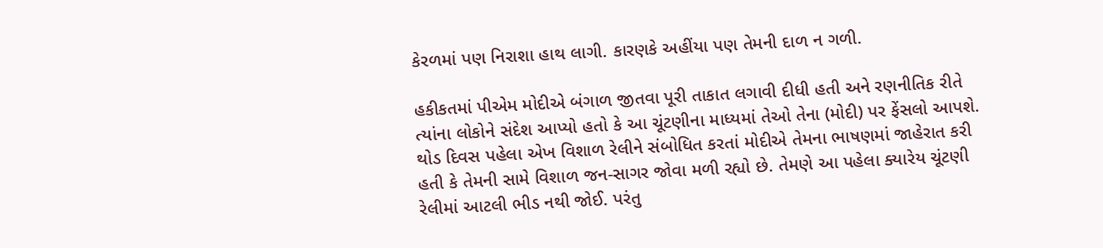કેરળમાં પણ નિરાશા હાથ લાગી. કારણકે અહીંયા પણ તેમની દાળ ન ગળી.

હકીકતમાં પીએમ મોદીએ બંગાળ જીતવા પૂરી તાકાત લગાવી દીધી હતી અને રણનીતિક રીતે ત્યાંના લોકોને સંદેશ આપ્યો હતો કે આ ચૂંટણીના માધ્યમાં તેઓ તેના (મોદી) પર ફેંસલો આપશે. થોડ દિવસ પહેલા એખ વિશાળ રેલીને સંબોધિત કરતાં મોદીએ તેમના ભાષણમાં જાહેરાત કરી હતી કે તેમની સામે વિશાળ જન-સાગર જોવા મળી રહ્યો છે. તેમણે આ પહેલા ક્યારેય ચૂંટણી રેલીમાં આટલી ભીડ નથી જોઈ. પરંતુ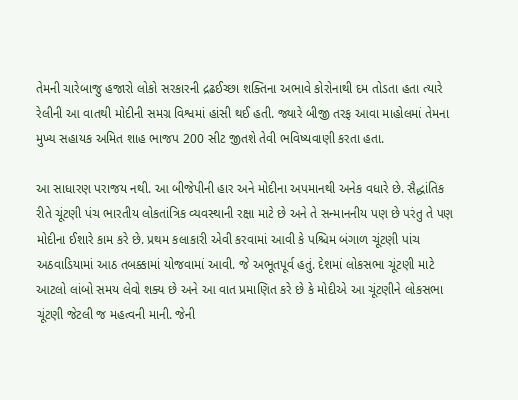તેમની ચારેબાજુ હજારો લોકો સરકારની દ્રઢઈચ્છા શક્તિના અભાવે કોરોનાથી દમ તોડતા હતા ત્યારે રેલીની આ વાતથી મોદીની સમગ્ર વિશ્વમાં હાંસી થઈ હતી. જ્યારે બીજી તરફ આવા માહોલમાં તેમના મુખ્ય સહાયક અમિત શાહ ભાજપ 200 સીટ જીતશે તેવી ભવિષ્યવાણી કરતા હતા.

આ સાધારણ પરાજય નથી. આ બીજેપીની હાર અને મોદીના અપમાનથી અનેક વધારે છે. સૈદ્ધાંતિક રીતે ચૂંટણી પંચ ભારતીય લોકતાંત્રિક વ્યવસ્થાની રક્ષા માટે છે અને તે સન્માનનીય પણ છે પરંતુ તે પણ મોદીના ઈશારે કામ કરે છે. પ્રથમ કલાકારી એવી કરવામાં આવી કે પશ્ચિમ બંગાળ ચૂંટણી પાંચ અઠવાડિયામાં આઠ તબક્કામાં યોજવામાં આવી. જે અભૂતપૂર્વ હતું. દેશમાં લોકસભા ચૂંટણી માટે આટલો લાંબો સમય લેવો શક્ય છે અને આ વાત પ્રમાણિત કરે છે કે મોદીએ આ ચૂંટણીને લોકસભા ચૂંટણી જેટલી જ મહત્વની માની. જેની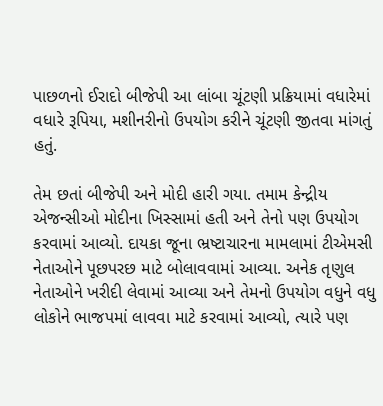પાછળનો ઈરાદો બીજેપી આ લાંબા ચૂંટણી પ્રક્રિયામાં વધારેમાં વધારે રૂપિયા, મશીનરીનો ઉપયોગ કરીને ચૂંટણી જીતવા માંગતું હતું.

તેમ છતાં બીજેપી અને મોદી હારી ગયા. તમામ કેન્દ્રીય એજન્સીઓ મોદીના ખિસ્સામાં હતી અને તેનો પણ ઉપયોગ કરવામાં આવ્યો. દાયકા જૂના ભ્રષ્ટાચારના મામલામાં ટીએમસી નેતાઓને પૂછપરછ માટે બોલાવવામાં આવ્યા. અનેક તૃણુલ નેતાઓને ખરીદી લેવામાં આવ્યા અને તેમનો ઉપયોગ વધુને વધુ લોકોને ભાજપમાં લાવવા માટે કરવામાં આવ્યો, ત્યારે પણ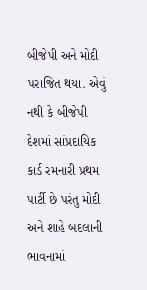બીજેપી અને મોદી પરાજિત થયા. એવું નથી કે બીજેપી દેશમાં સાંપ્રદાયિક કાર્ડ રમનારી પ્રથમ પાર્ટી છે પરંતુ મોદી અને શાહે બદલાની ભાવનામાં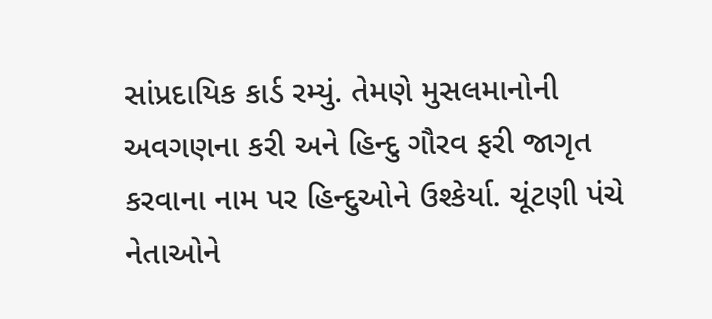સાંપ્રદાયિક કાર્ડ રમ્યું. તેમણે મુસલમાનોની અવગણના કરી અને હિન્દુ ગૌરવ ફરી જાગૃત કરવાના નામ પર હિન્દુઓને ઉશ્કેર્યા. ચૂંટણી પંચે નેતાઓને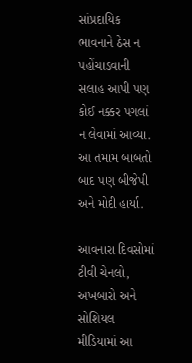સાંપ્રદાયિક ભાવનાને ઠેસ ન પહોંચાડવાની સલાહ આપી પણ કોઈ નક્કર પગલાં ન લેવામાં આવ્યા. આ તમામ બાબતો બાદ પણ બીજેપી અને મોદી હાર્યા.

આવનારા દિવસોમાં ટીવી ચેનલો, અખબારો અને સોશિયલ મીડિયામાં આ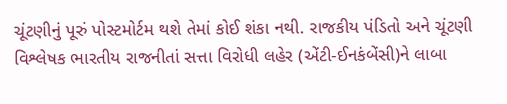ચૂંટણીનું પૂરું પોસ્ટમોર્ટમ થશે તેમાં કોઈ શંકા નથી. રાજકીય પંડિતો અને ચૂંટણી વિશ્લેષક ભારતીય રાજનીતાં સત્તા વિરોધી લહેર (એંટી-ઈનકંબેંસી)ને લાબા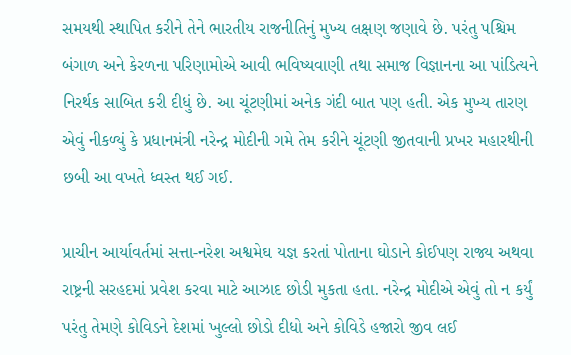સમયથી સ્થાપિત કરીને તેને ભારતીય રાજનીતિનું મુખ્ય લક્ષણ જણાવે છે. પરંતુ પશ્ચિમ બંગાળ અને કેરળના પરિણામોએ આવી ભવિષ્યવાણી તથા સમાજ વિજ્ઞાનના આ પાંડિત્યને નિરર્થક સાબિત કરી દીધું છે. આ ચૂંટણીમાં અનેક ગંદી બાત પણ હતી. એક મુખ્ય તારણ એવું નીકળ્યું કે પ્રધાનમંત્રી નરેન્દ્ર મોદીની ગમે તેમ કરીને ચૂંટણી જીતવાની પ્રખર મહારથીની છબી આ વખતે ધ્વસ્ત થઈ ગઈ.

પ્રાચીન આર્યાવર્તમાં સત્તા-નરેશ અશ્વમેઘ યજ્ઞ કરતાં પોતાના ઘોડાને કોઈપણ રાજ્ય અથવા રાષ્ટ્રની સરહદમાં પ્રવેશ કરવા માટે આઝાદ છોડી મુકતા હતા. નરેન્દ્ર મોદીએ એવું તો ન કર્યું પરંતુ તેમણે કોવિડને દેશમાં ખુલ્લો છોડો દીધો અને કોવિડે હજારો જીવ લઈ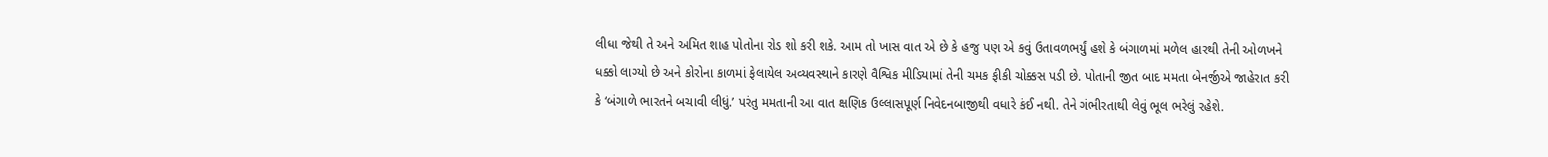લીધા જેથી તે અને અમિત શાહ પોતોના રોડ શો કરી શકે. આમ તો ખાસ વાત એ છે કે હજુ પણ એ કવું ઉતાવળભર્યું હશે કે બંગાળમાં મળેલ હારથી તેની ઓળખને ધક્કો લાગ્યો છે અને કોરોના કાળમાં ફેલાયેલ અવ્યવસ્થાને કારણે વૈશ્વિક મીડિયામાં તેની ચમક ફીકી ચોક્કસ પડી છે. પોતાની જીત બાદ મમતા બેનર્જીએ જાહેરાત કરી કે ‘બંગાળે ભારતને બચાવી લીધું.’ પરંતુ મમતાની આ વાત ક્ષણિક ઉલ્લાસપૂર્ણ નિવેદનબાજીથી વધારે કંઈ નથી. તેને ગંભીરતાથી લેવું ભૂલ ભરેલું રહેશે.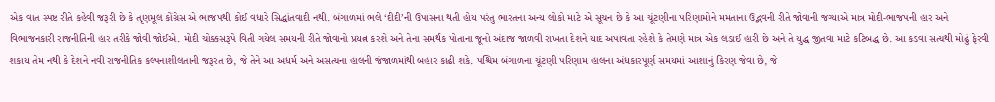એક વાત સ્પષ્ટ રીતે કહેવી જરૂરી છે કે તૃણમૂલ કોંગ્રેસ એ ભાજપથી કોઈ વધારે સિદ્ધાંતવાદી નથી. બંગાળમાં ભલે ‘દીદી’ની ઉપાસના થતી હોય પરંતુ ભારતના અન્ય લોકો માટે એ સૂચન છે કે આ ચૂંટણીના પરિણામોને મમતાના ઉદ્ભવની રીતે જોવાની જગ્યાએ માત્ર મોદી-ભાજપની હાર અને વિભાજનકારી રાજનીતિની હાર તરીકે જોવી જોઈએ. મોદી ચોક્કસરૂપે વિતી ગયેલ સમયની રીતે જોવાનો પ્રયત્ન કરશે અને તેના સમર્થક પોતાના જૂનો અંદાજ જાળવી રાખતા દેશને યાદ અપાવતા રહેશે કે તેમણે માત્ર એક લડાઈ હારી છે અને તે યુદ્ધ જીતવા માટે કટિબદ્ધ છે. આ કડવા સત્યથી મોઢું ફેરવી શકાય તેમ નથી કે દેશને નવી રાજનીતિક કલ્પનાશીલતાની જરૂરત છે, જે તેને આ અધર્મ અને અસત્યના હાલની જંજાળમાંથી બહાર કાઢી શકે. પશ્ચિમ બંગાળના ચૂંટણી પરિણામ હાલના અંધકારપૂર્ણ સમયમાં આશાનું કિરણ જેવા છે, જે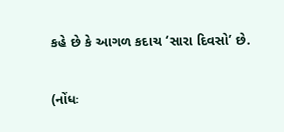કહે છે કે આગળ કદાચ ‘સારા દિવસો’ છે.

(નોંધઃ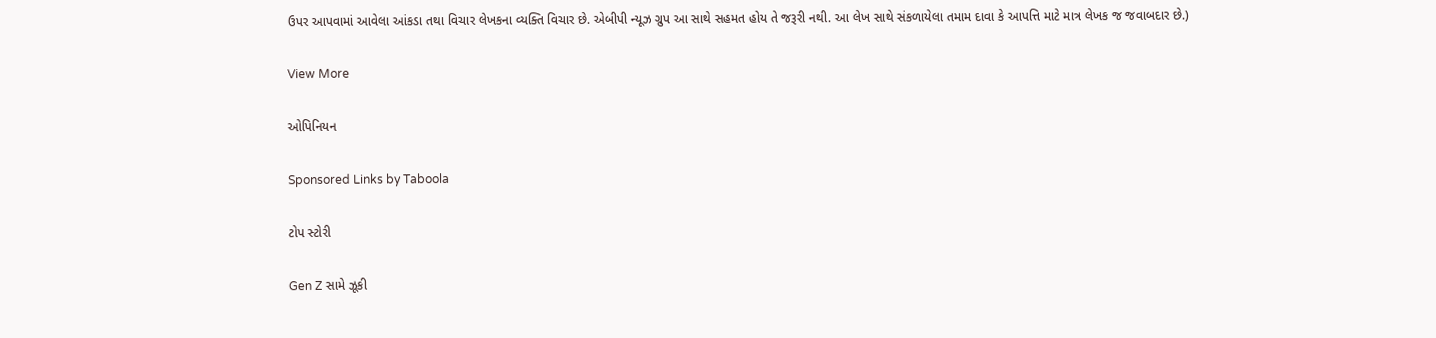ઉપર આપવામાં આવેલા આંકડા તથા વિચાર લેખકના વ્યક્તિ વિચાર છે. એબીપી ન્યૂઝ ગ્રુપ આ સાથે સહમત હોય તે જરૂરી નથી. આ લેખ સાથે સંકળાયેલા તમામ દાવા કે આપત્તિ માટે માત્ર લેખક જ જવાબદાર છે.)

View More

ઓપિનિયન

Sponsored Links by Taboola

ટોપ સ્ટોરી

Gen Z સામે ઝૂકી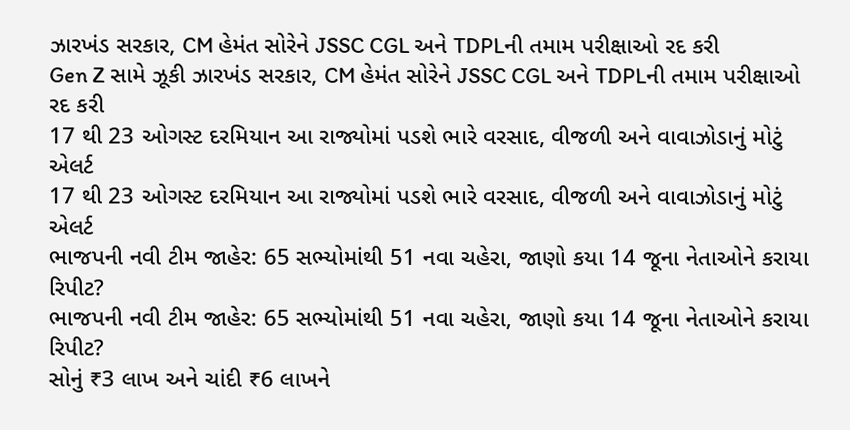ઝારખંડ સરકાર, CM હેમંત સોરેને JSSC CGL અને TDPLની તમામ પરીક્ષાઓ રદ કરી
Gen Z સામે ઝૂકી ઝારખંડ સરકાર, CM હેમંત સોરેને JSSC CGL અને TDPLની તમામ પરીક્ષાઓ રદ કરી
17 થી 23 ઓગસ્ટ દરમિયાન આ રાજ્યોમાં પડશે ભારે વરસાદ, વીજળી અને વાવાઝોડાનું મોટું એલર્ટ
17 થી 23 ઓગસ્ટ દરમિયાન આ રાજ્યોમાં પડશે ભારે વરસાદ, વીજળી અને વાવાઝોડાનું મોટું એલર્ટ
ભાજપની નવી ટીમ જાહેર: 65 સભ્યોમાંથી 51 નવા ચહેરા, જાણો કયા 14 જૂના નેતાઓને કરાયા રિપીટ?
ભાજપની નવી ટીમ જાહેર: 65 સભ્યોમાંથી 51 નવા ચહેરા, જાણો કયા 14 જૂના નેતાઓને કરાયા રિપીટ?
સોનું ₹3 લાખ અને ચાંદી ₹6 લાખને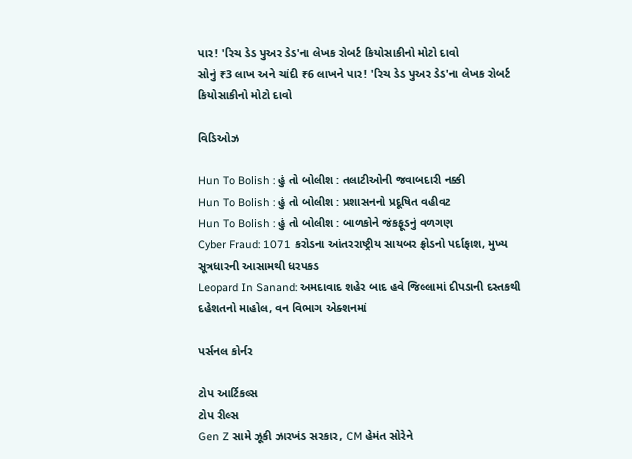પાર! 'રિચ ડેડ પુઅર ડેડ'ના લેખક રોબર્ટ કિયોસાકીનો મોટો દાવો
સોનું ₹3 લાખ અને ચાંદી ₹6 લાખને પાર! 'રિચ ડેડ પુઅર ડેડ'ના લેખક રોબર્ટ કિયોસાકીનો મોટો દાવો

વિડિઓઝ

Hun To Bolish : હું તો બોલીશ : તલાટીઓની જવાબદારી નક્કી
Hun To Bolish : હું તો બોલીશ : પ્રશાસનનો પ્રદૂષિત વહીવટ
Hun To Bolish : હું તો બોલીશ : બાળકોને જંકફૂડનું વળગણ
Cyber Fraud: 1071 કરોડના આંતરરાષ્ટ્રીય સાયબર ફ્રોડનો પર્દાફાશ, મુખ્ય સૂત્રધારની આસામથી ધરપકડ
Leopard In Sanand: અમદાવાદ શહેર બાદ હવે જિલ્લામાં દીપડાની દસ્તકથી દહેશતનો માહોલ, વન વિભાગ એક્શનમાં

પર્સનલ કોર્નર

ટોપ આર્ટિકલ્સ
ટોપ રીલ્સ
Gen Z સામે ઝૂકી ઝારખંડ સરકાર, CM હેમંત સોરેને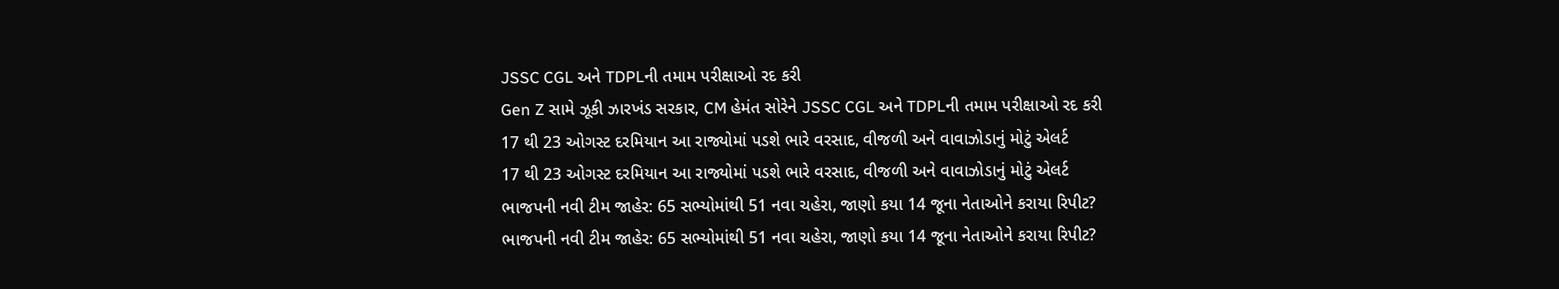JSSC CGL અને TDPLની તમામ પરીક્ષાઓ રદ કરી
Gen Z સામે ઝૂકી ઝારખંડ સરકાર, CM હેમંત સોરેને JSSC CGL અને TDPLની તમામ પરીક્ષાઓ રદ કરી
17 થી 23 ઓગસ્ટ દરમિયાન આ રાજ્યોમાં પડશે ભારે વરસાદ, વીજળી અને વાવાઝોડાનું મોટું એલર્ટ
17 થી 23 ઓગસ્ટ દરમિયાન આ રાજ્યોમાં પડશે ભારે વરસાદ, વીજળી અને વાવાઝોડાનું મોટું એલર્ટ
ભાજપની નવી ટીમ જાહેર: 65 સભ્યોમાંથી 51 નવા ચહેરા, જાણો કયા 14 જૂના નેતાઓને કરાયા રિપીટ?
ભાજપની નવી ટીમ જાહેર: 65 સભ્યોમાંથી 51 નવા ચહેરા, જાણો કયા 14 જૂના નેતાઓને કરાયા રિપીટ?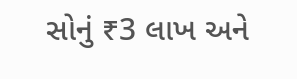સોનું ₹3 લાખ અને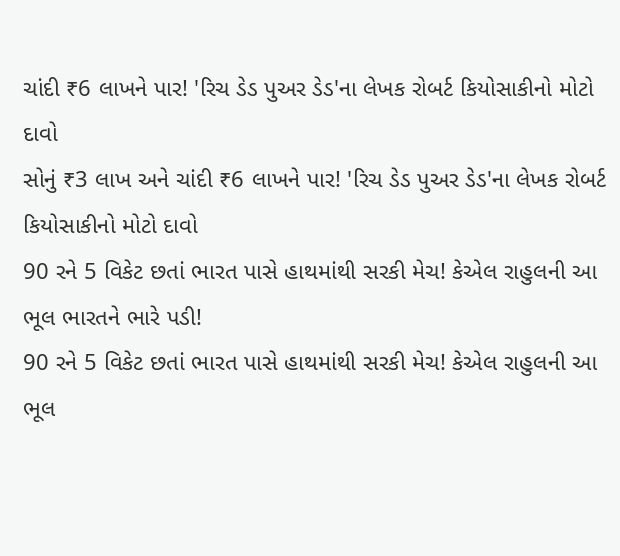ચાંદી ₹6 લાખને પાર! 'રિચ ડેડ પુઅર ડેડ'ના લેખક રોબર્ટ કિયોસાકીનો મોટો દાવો
સોનું ₹3 લાખ અને ચાંદી ₹6 લાખને પાર! 'રિચ ડેડ પુઅર ડેડ'ના લેખક રોબર્ટ કિયોસાકીનો મોટો દાવો
90 રને 5 વિકેટ છતાં ભારત પાસે હાથમાંથી સરકી મેચ! કેએલ રાહુલની આ ભૂલ ભારતને ભારે પડી!
90 રને 5 વિકેટ છતાં ભારત પાસે હાથમાંથી સરકી મેચ! કેએલ રાહુલની આ ભૂલ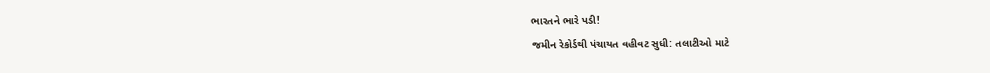ભારતને ભારે પડી!
જમીન રેકોર્ડથી પંચાયત વહીવટ સુધી: તલાટીઓ માટે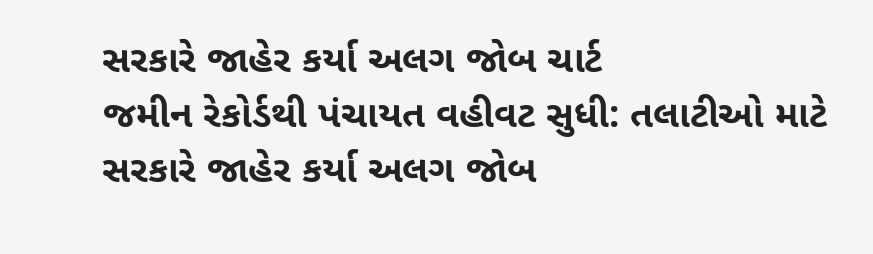સરકારે જાહેર કર્યા અલગ જોબ ચાર્ટ
જમીન રેકોર્ડથી પંચાયત વહીવટ સુધી: તલાટીઓ માટે સરકારે જાહેર કર્યા અલગ જોબ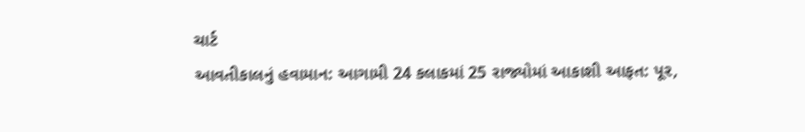ચાર્ટ
આવતીકાલનું હવામાન: આગામી 24 કલાકમાં 25 રાજ્યોમાં આકાશી આફત: પૂર,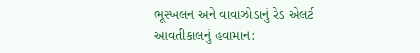ભૂસ્ખલન અને વાવાઝોડાનું રેડ એલર્ટ
આવતીકાલનું હવામાન: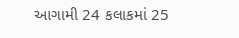આગામી 24 કલાકમાં 25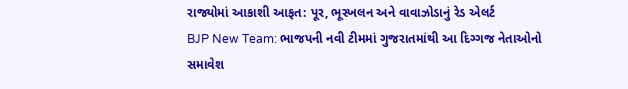રાજ્યોમાં આકાશી આફત: પૂર, ભૂસ્ખલન અને વાવાઝોડાનું રેડ એલર્ટ
BJP New Team: ભાજપની નવી ટીમમાં ગુજરાતમાંથી આ દિગ્ગજ નેતાઓનો સમાવેશ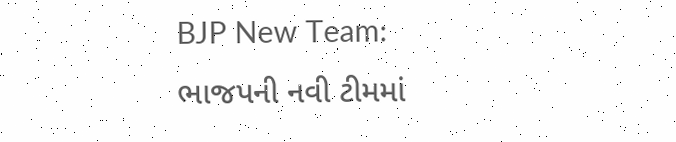BJP New Team: ભાજપની નવી ટીમમાં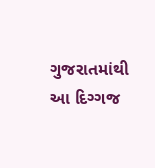ગુજરાતમાંથી આ દિગ્ગજ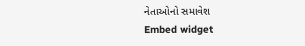નેતાઓનો સમાવેશ
Embed widget